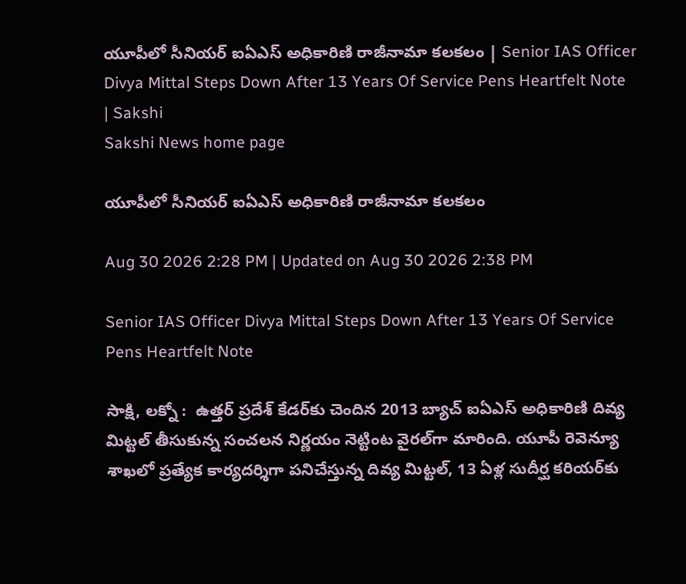యూపీలో సీనియర్‌ ఐఏఎస్‌ అధికారిణి రాజీనామా కలకలం | Senior IAS Officer Divya Mittal Steps Down After 13 Years Of Service Pens Heartfelt Note | Sakshi
Sakshi News home page

యూపీలో సీనియర్‌ ఐఏఎస్‌ అధికారిణి రాజీనామా కలకలం

Aug 30 2026 2:28 PM | Updated on Aug 30 2026 2:38 PM

Senior IAS Officer Divya Mittal Steps Down After 13 Years Of Service Pens Heartfelt Note

సాక్షి, లక్నో :  ఉత్తర్ ప్రదేశ్ కేడర్‌కు చెందిన 2013 బ్యాచ్ ఐఏఎస్ అధికారిణి దివ్య మిట్టల్ తీసుకున్న సంచలన నిర్ణయం నెట్టింట వైరల్‌గా మారింది. యూపీ రెవెన్యూ శాఖలో ప్రత్యేక కార్యదర్శిగా పనిచేస్తున్న దివ్య మిట్టల్, 13 ఏళ్ల సుదీర్ఘ కరియర్‌కు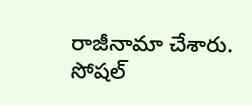రాజీనామా చేశారు. సోషల్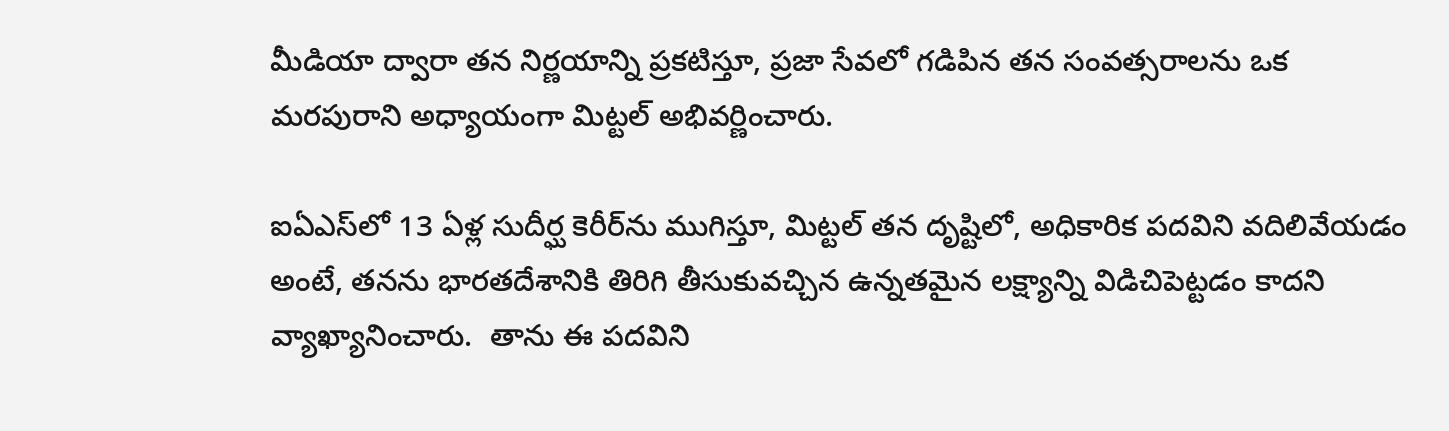మీడియా ద్వారా తన నిర్ణయాన్ని ప్రకటిస్తూ, ప్రజా సేవలో గడిపిన తన సంవత్సరాలను ఒక మరపురాని అధ్యాయంగా మిట్టల్ అభివర్ణించారు.

ఐఏఎస్‌లో 13 ఏళ్ల సుదీర్ఘ కెరీర్‌ను ముగిస్తూ, మిట్టల్ తన దృష్టిలో, అధికారిక పదవిని వదిలివేయడం అంటే, తనను భారతదేశానికి తిరిగి తీసుకువచ్చిన ఉన్నతమైన లక్ష్యాన్ని విడిచిపెట్టడం కాదని వ్యాఖ్యానించారు.  తాను ఈ పదవిని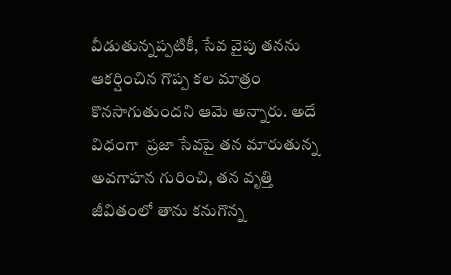వీడుతున్నప్పటికీ, సేవ వైపు తనను ఆకర్షించిన గొప్ప కల మాత్రం కొనసాగుతుందని ఆమె అన్నారు. అదే విధంగా  ప్రజా సేవపై తన మారుతున్న అవగాహన గురించి, తన వృత్తి జీవితంలో తాను కనుగొన్న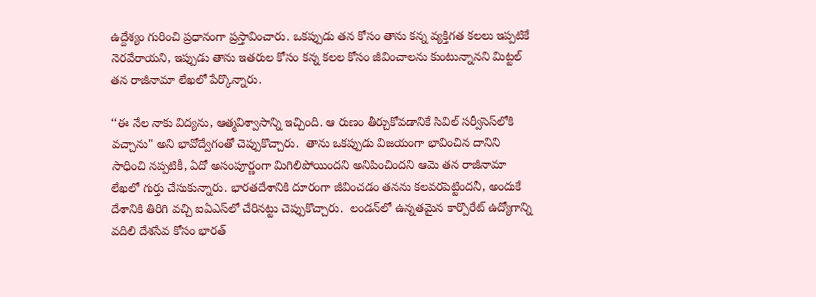ఉద్దేశ్యం గురించి ప్రధానంగా ప్రస్తావించారు. ఒకప్పుడు తన కోసం తాను కన్న వ్యక్తిగత కలలు ఇప్పటికే నెరవేరాయని, ఇప్పుడు తాను ఇతరుల కోసం కన్న కలల కోసం జీవించాలను కుంటున్నానని మిట్టల్ తన రాజీనామా లేఖలో పేర్కొన్నారు.

‘‘ఈ నేల నాకు విద్యను, ఆత్మవిశ్వాసాన్ని ఇచ్చింది. ఆ రుణం తీర్చుకోవడానికే సివిల్ సర్వీసెస్‌లోకి వచ్చాను" అని భావోద్వేగంతో చెప్పుకొచ్చారు.  తాను ఒకప్పుడు విజయంగా భావించిన దానిని సాధించి నప్పటికీ, ఏదో అసంపూర్ణంగా మిగిలిపోయిందని అనిపించిందని ఆమె తన రాజీనామా లేఖలో గుర్తు చేసుకున్నారు. భారతదేశానికి దూరంగా జీవించడం తనను కలవరపెట్టిందనీ, అందుకే దేశానికి తిరిగి వచ్చి ఐఏఎస్‌లో చేరినట్టు చెప్పుకొచ్చారు.  లండన్‌లో ఉన్నతమైన కార్పొరేట్ ఉద్యోగాన్ని వదిలి దేశసేవ కోసం భారత్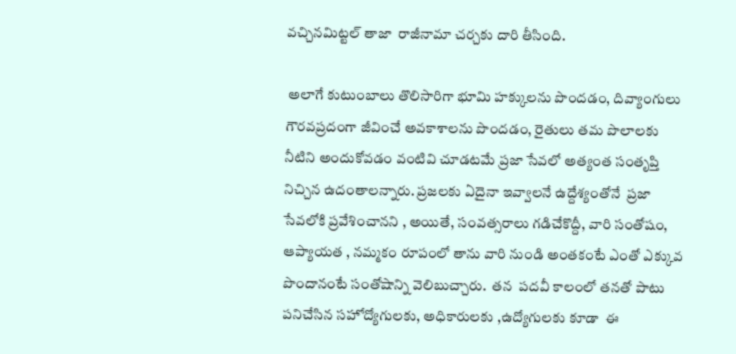వచ్చినమిట్టల్‌ తాజా  రాజీనామా చర్చకు దారి తీసింది.

 అలాగే కుటుంబాలు తొలిసారిగా భూమి హక్కులను పొందడం, దివ్యాంగులు గౌరవప్రదంగా జీవించే అవకాశాలను పొందడం, రైతులు తమ పొలాలకు నీటిని అందుకోవడం వంటివి చూడటమే ప్రజా సేవలో అత్యంత సంతృప్తి నిచ్చిన ఉదంతాలన్నారు. ప్రజలకు ఏదైనా ఇవ్వాలనే ఉద్దేశ్యంతోనే  ప్రజా సేవలోకి ప్రవేశించానని , అయితే, సంవత్సరాలు గడిచేకొద్దీ, వారి సంతోషం, ఆప్యాయత , నమ్మకం రూపంలో తాను వారి నుండి అంతకంటే ఎంతో ఎక్కువ పొందానంటే సంతోషాన్ని వెలిబుచ్చారు.  తన  పదవీ కాలంలో తనతో పాటు పనిచేసిన సహోద్యోగులకు, అధికారులకు ,ఉద్యోగులకు కూడా  ఈ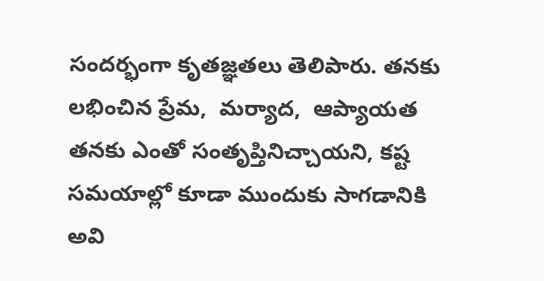సందర్భంగా కృతజ్ఞతలు తెలిపారు. తనకు లభించిన ప్రేమ,  మర్యాద,  ఆప్యాయత తనకు ఎంతో సంతృప్తినిచ్చాయని, కష్ట సమయాల్లో కూడా ముందుకు సాగడానికి అవి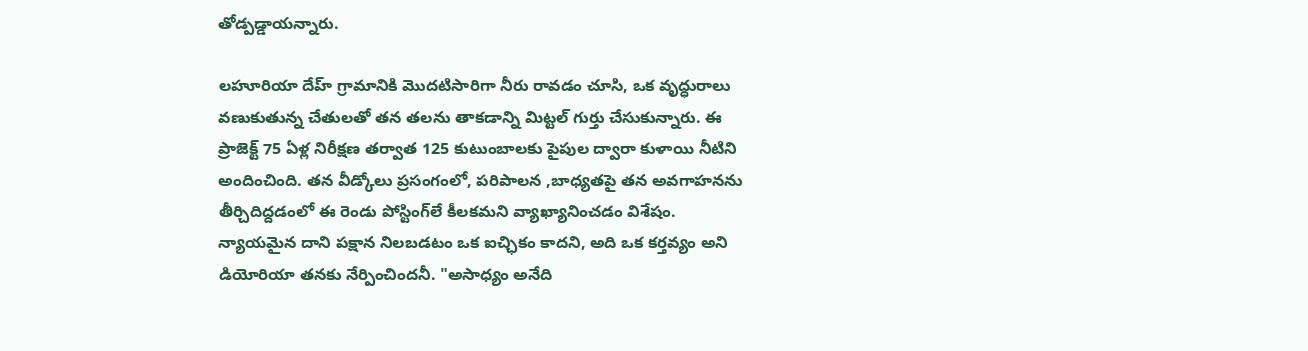తోడ్పడ్డాయన్నారు.

లహూరియా దేహ్ గ్రామానికి మొదటిసారిగా నీరు రావడం చూసి, ఒక వృద్ధురాలు వణుకుతున్న చేతులతో తన తలను తాకడాన్ని మిట్టల్ గుర్తు చేసుకున్నారు. ఈ ప్రాజెక్ట్ 75 ఏళ్ల నిరీక్షణ తర్వాత 125 కుటుంబాలకు పైపుల ద్వారా కుళాయి నీటిని అందించింది. తన వీడ్కోలు ప్రసంగంలో, పరిపాలన ,బాధ్యతపై తన అవగాహనను తీర్చిదిద్దడంలో ఈ రెండు పోస్టింగ్‌లే కీలకమని వ్యాఖ్యానించడం విశేషం. న్యాయమైన దాని పక్షాన నిలబడటం ఒక ఐచ్ఛికం కాదని, అది ఒక కర్తవ్యం అని డియోరియా తనకు నేర్పించిందనీ. "అసాధ్యం అనేది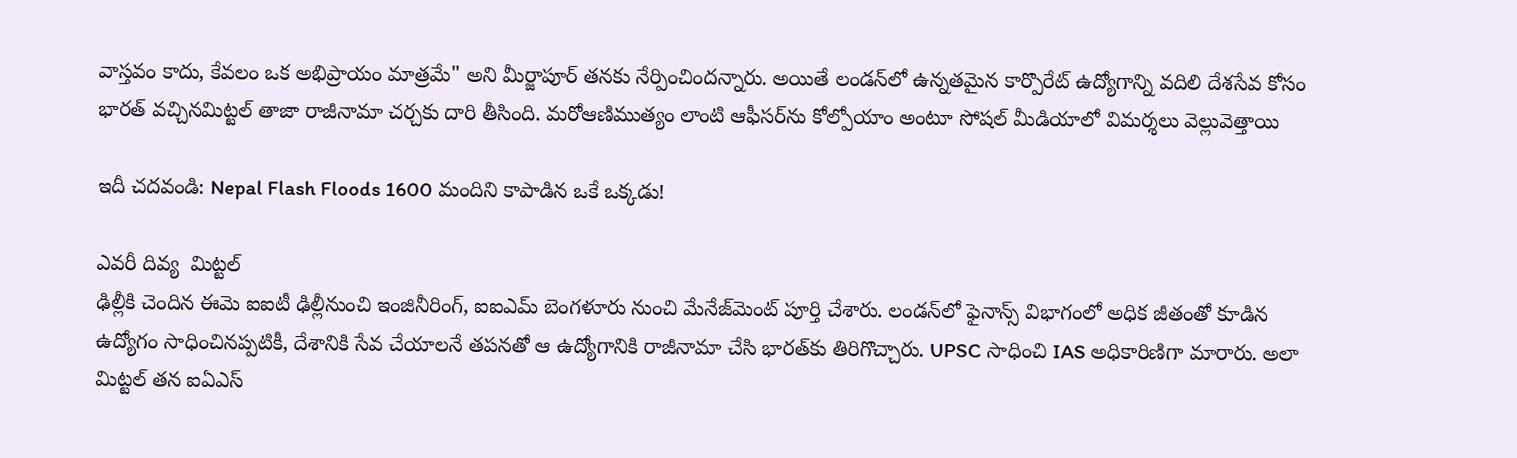వాస్తవం కాదు, కేవలం ఒక అభిప్రాయం మాత్రమే" అని మీర్జాపూర్ తనకు నేర్పించిందన్నారు. అయితే లండన్‌లో ఉన్నతమైన కార్పొరేట్ ఉద్యోగాన్ని వదిలి దేశసేవ కోసం భారత్ వచ్చినమిట్టల్‌ తాజా రాజీనామా చర్చకు దారి తీసింది. మరోఆణిముత్యం లాంటి ఆఫీసర్‌ను కోల్పోయాం అంటూ సోషల్‌ మీడియాలో విమర్శలు వెల్లువెత్తాయి

ఇదీ చదవండి: Nepal Flash Floods 1600 మందిని కాపాడిన ఒకే ఒక్కడు!

ఎవరీ దివ్య  మిట్టల్
ఢిల్లీకి చెందిన ఈమె ఐఐటీ ఢిల్లీనుంచి ఇంజినీరింగ్, ఐఐఎమ్ బెంగళూరు నుంచి మేనేజ్‌మెంట్ పూర్తి చేశారు. లండన్‌లో ఫైనాన్స్ విభాగంలో అధిక జీతంతో కూడిన ఉద్యోగం సాధించినప్పటికీ, దేశానికి సేవ చేయాలనే తపనతో ఆ ఉద్యోగానికి రాజీనామా చేసి భారత్‌కు తిరిగొచ్చారు. UPSC సాధించి IAS అధికారిణిగా మారారు. అలా మిట్టల్ తన ఐఏఎస్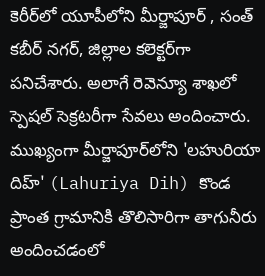కెరీర్‌లో యూపీలోని మీర్జాపూర్ , సంత్ కబీర్ నగర్, జిల్లాల కలెక్టర్‌గా పనిచేశారు. అలాగే రెవెన్యూ శాఖలో స్పెషల్ సెక్రటరీగా సేవలు అందించారు. ముఖ్యంగా మీర్జాపూర్‌లోని 'లహురియా దిహ్' (Lahuriya Dih) కొండ ప్రాంత గ్రామానికి తొలిసారిగా తాగునీరు అందించడంలో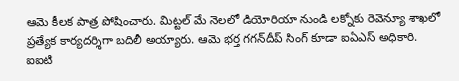ఆమె కీలక పాత్ర పోషించారు. మిట్టల్ మే నెలలో డియోరియా నుండి లక్నోకు రెవెన్యూ శాఖలో ప్రత్యేక కార్యదర్శిగా బదిలీ అయ్యారు. ఆమె భర్త గగన్‌దీప్ సింగ్ కూడా ఐఏఎస్ అధికారి. ఐఐటి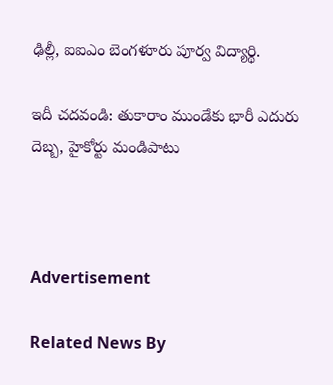ఢిల్లీ, ఐఐఎం బెంగళూరు పూర్వ విద్యార్థి.

ఇదీ చదవండి: తుకారాం ముండేకు భారీ ఎదురు దెబ్బ, హైకోర్టు మండిపాటు



Advertisement

Related News By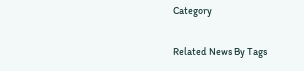Category

Related News By Tags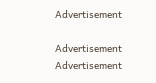Advertisement

Advertisement
Advertisement